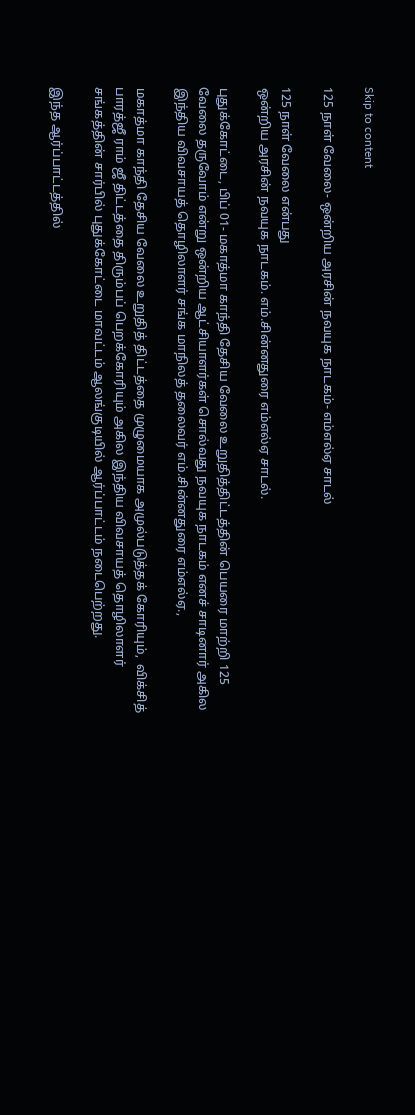Skip to content

125 நாள் வேலை- ஒன்றிய அரசின் நவயுக நாடகம்- எம்எல்ஏ சாடல்

125 நாள் வேலை என்பது
ஒன்றிய அரசின் நவயுக நாடகம். எம்.சின்னதுரை எம்எல்ஏ சாடல்.

புதுக்கோட்டை, பிப் 01- மகாத்மா காந்தி தேசிய வேலை உறுதித்திட்டத்தின் பெயரை மாற்றி 125 வேலை தருவோம் என்று ஒன்றிய ஆட்சியாளர்கள் சொல்வது நவயுக நாடகம் எனச் சாடினார் அகில இந்திய விவசாயத் தொழிலாளர் சங்க மாநிலத் தலைவர் எம்.சின்னதுரை எம்எல்ஏ.,

மகாத்மா காந்தி தேசிய வேலை உறுதித் திட்டத்தை முழுமையாக அமுல்படுத்தக் கோரியும்,  விக்சித் பாரத்ஜீ ராம் ஜீ திட்டத்தை திரும்பப் பெறக்கோரியும் அகில இந்திய விவசாயத் தொழிலாளர் சங்கத்தின் சார்பில் புதுக்கோட்டை மாவட்டம் ஆலங்குடியில் ஆர்ப்பாட்டம் நடைபெற்றது.

இந்த ஆர்ப்பாட்டத்தில்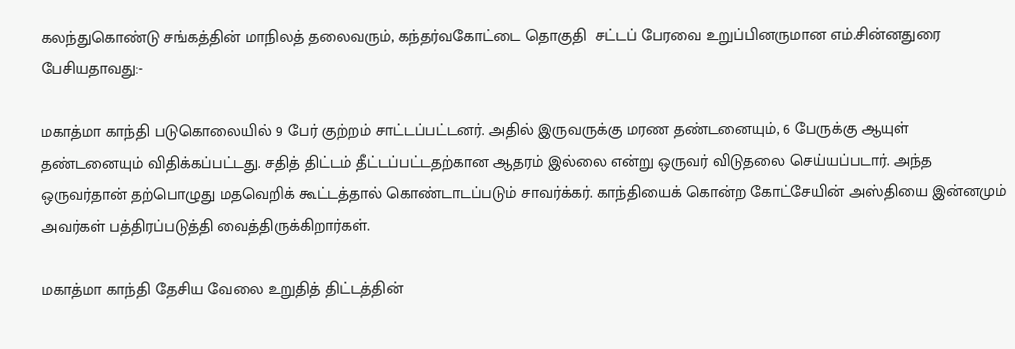கலந்துகொண்டு சங்கத்தின் மாநிலத் தலைவரும், கந்தர்வகோட்டை தொகுதி  சட்டப் பேரவை உறுப்பினருமான எம்.சின்னதுரை பேசியதாவது:-

மகாத்மா காந்தி படுகொலையில் 9 பேர் குற்றம் சாட்டப்பட்டனர். அதில் இருவருக்கு மரண தண்டனையும், 6 பேருக்கு ஆயுள் தண்டனையும் விதிக்கப்பட்டது. சதித் திட்டம் தீட்டப்பட்டதற்கான ஆதரம் இல்லை என்று ஒருவர் விடுதலை செய்யப்படார். அந்த ஒருவர்தான் தற்பொழுது மதவெறிக் கூட்டத்தால் கொண்டாடப்படும் சாவர்க்கர். காந்தியைக் கொன்ற கோட்சேயின் அஸ்தியை இன்னமும் அவர்கள் பத்திரப்படுத்தி வைத்திருக்கிறார்கள்.

மகாத்மா காந்தி தேசிய வேலை உறுதித் திட்டத்தின்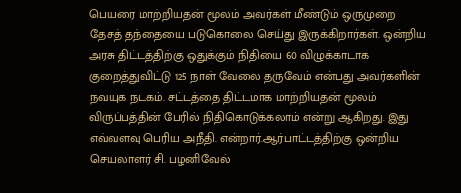பெயரை மாற்றியதன் மூலம் அவர்கள் மீண்டும் ஒருமுறை தேசத் தந்தையை படுகொலை செய்து இருக்கிறார்கள். ஒன்றிய அரசு திட்டத்திற்கு ஒதுக்கும் நிதியை 60 விழுக்காடாக குறைத்துவிட்டு 125 நாள் வேலை தருவேம் என்பது அவர்களின் நவயுக நடகம். சட்டத்தை திட்டமாக மாற்றியதன் மூலம் விருப்பத்தின் பேரில் நிதிகொடுக்கலாம் என்று ஆகிறது. இது எவ்வளவு பெரிய அநீதி. என்றார்.ஆர்பாட்டத்திற்கு ஒன்றிய செயலாளர் சி. பழனிவேல்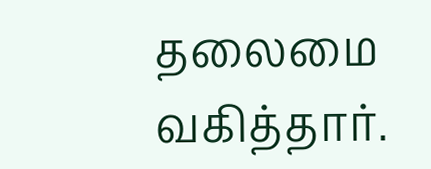தலைமை வகித்தார்.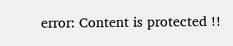error: Content is protected !!